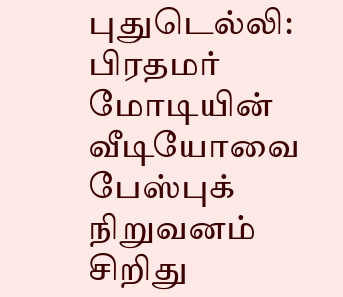புதுடெல்லி: பிரதமர் மோடியின் வீடியோவை பேஸ்புக் நிறுவனம் சிறிது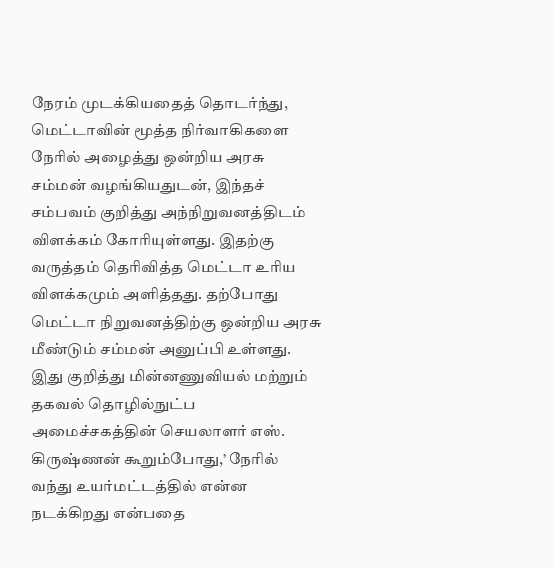நேரம் முடக்கியதைத் தொடர்ந்து, மெட்டாவின் மூத்த நிர்வாகிகளை நேரில் அழைத்து ஒன்றிய அரசு சம்மன் வழங்கியதுடன், இந்தச் சம்பவம் குறித்து அந்நிறுவனத்திடம் விளக்கம் கோரியுள்ளது. இதற்கு வருத்தம் தெரிவித்த மெட்டா உரிய விளக்கமும் அளித்தது. தற்போது மெட்டா நிறுவனத்திற்கு ஒன்றிய அரசு மீண்டும் சம்மன் அனுப்பி உள்ளது.
இது குறித்து மின்னணுவியல் மற்றும் தகவல் தொழில்நுட்ப அமைச்சகத்தின் செயலாளர் எஸ். கிருஷ்ணன் கூறும்போது,’ நேரில் வந்து உயர்மட்டத்தில் என்ன நடக்கிறது என்பதை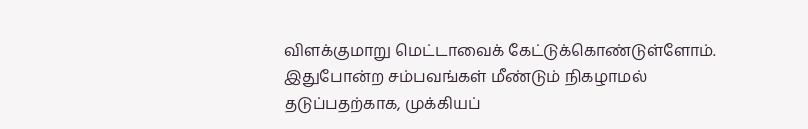விளக்குமாறு மெட்டாவைக் கேட்டுக்கொண்டுள்ளோம். இதுபோன்ற சம்பவங்கள் மீண்டும் நிகழாமல் தடுப்பதற்காக, முக்கியப்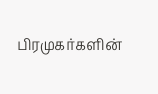பிரமுகர்களின்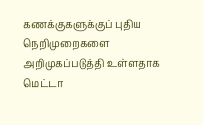கணக்குகளுக்குப் புதிய நெறிமுறைகளை அறிமுகப்படுத்தி உள்ளதாக மெட்டா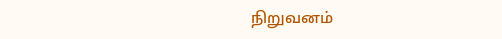நிறுவனம்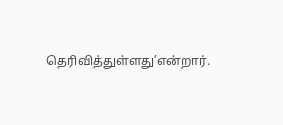தெரிவித்துள்ளது’என்றார்.